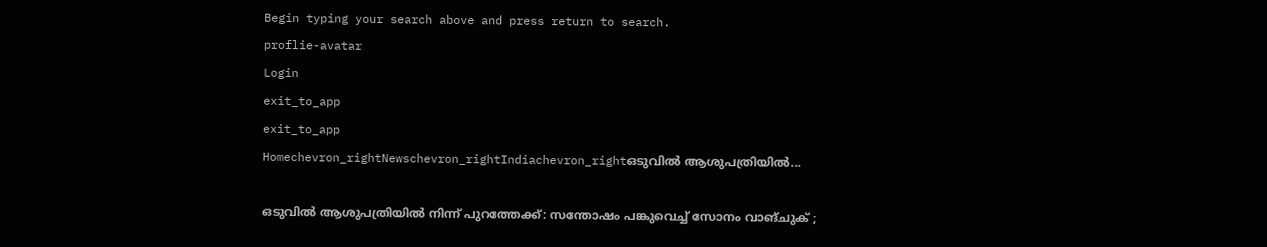Begin typing your search above and press return to search.
proflie-avatar
Login
exit_to_app
exit_to_app
Homechevron_rightNewschevron_rightIndiachevron_rightഒടുവിൽ ആശുപത്രിയിൽ...

ഒടുവിൽ ആശുപത്രിയിൽ നിന്ന് പുറത്തേക്ക്: സന്തോഷം പങ്കുവെച്ച് സോനം വാങ്ചുക് ;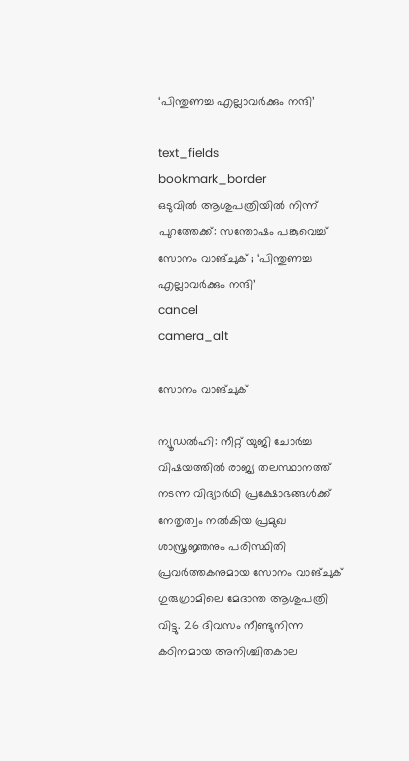‘പിന്തുണച്ച എല്ലാവർക്കും നന്ദി’

text_fields
bookmark_border
ഒടുവിൽ ആശുപത്രിയിൽ നിന്ന് പുറത്തേക്ക്: സന്തോഷം പങ്കുവെച്ച് സോനം വാങ്ചുക് ; ‘പിന്തുണച്ച എല്ലാവർക്കും നന്ദി’
cancel
camera_alt

സോനം വാങ്ചുക്

ന്യൂഡൽഹി: നീറ്റ് യുജി ചോർച്ച വിഷയത്തിൽ രാജ്യ തലസ്ഥാനത്ത് നടന്ന വിദ്യാർഥി പ്രക്ഷോഭങ്ങൾക്ക് നേതൃത്വം നൽകിയ പ്രമുഖ ശാസ്ത്രജ്ഞനും പരിസ്ഥിതി പ്രവർത്തകനുമായ സോനം വാങ്ചുക് ഗുരുഗ്രാമിലെ മേദാന്ത ആശുപത്രി വിട്ടു. 26 ദിവസം നീണ്ടുനിന്ന കഠിനമായ അനിശ്ചിതകാല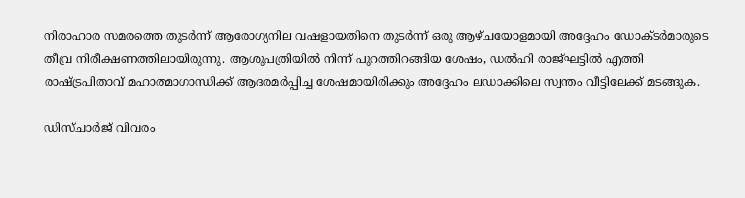നിരാഹാര സമരത്തെ തുടർന്ന് ആരോഗ്യനില വഷളായതിനെ തുടർന്ന് ഒരു ആഴ്ചയോളമായി അദ്ദേഹം ഡോക്ടർമാരുടെ തീവ്ര നിരീക്ഷണത്തിലായിരുന്നു. ആശുപത്രിയിൽ നിന്ന് പുറത്തിറങ്ങിയ ശേഷം, ഡൽഹി രാജ്ഘട്ടിൽ എത്തി രാഷ്ട്രപിതാവ് മഹാത്മാഗാന്ധിക്ക് ആദരമർപ്പിച്ച ശേഷമായിരിക്കും അദ്ദേഹം ലഡാക്കിലെ സ്വന്തം വീട്ടിലേക്ക് മടങ്ങുക.

ഡിസ്ചാർജ് വിവരം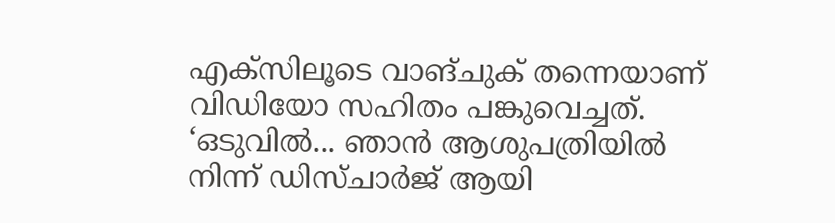എക്‌സിലൂടെ വാങ്ചുക് തന്നെയാണ് വിഡിയോ സഹിതം പങ്കുവെച്ചത്. ‘ഒടുവിൽ... ഞാൻ ആശുപത്രിയിൽ നിന്ന് ഡിസ്ചാർജ് ആയി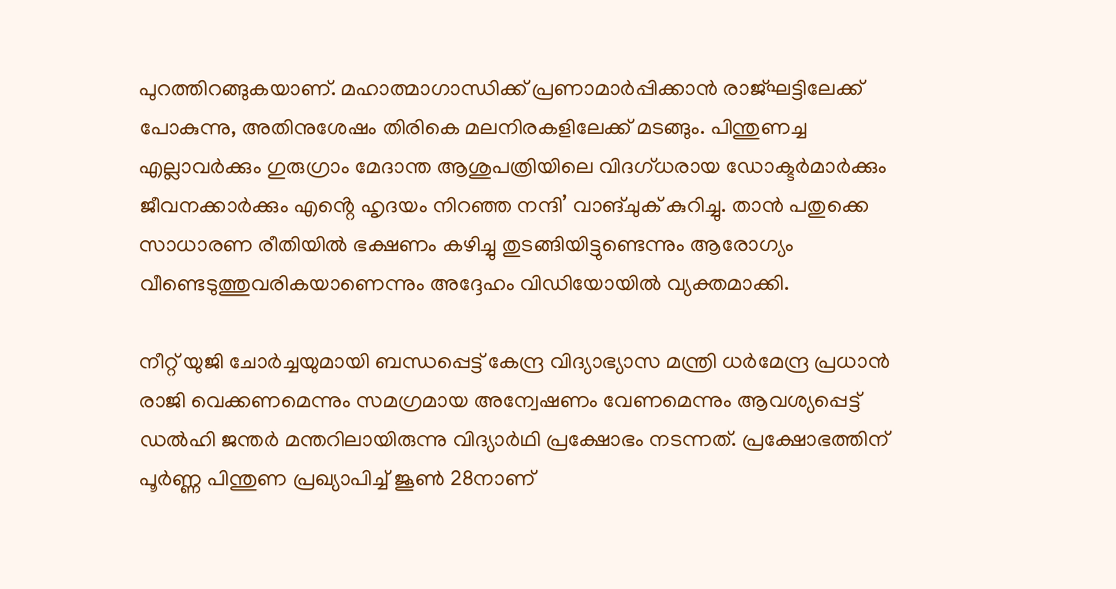പുറത്തിറങ്ങുകയാണ്. മഹാത്മാഗാന്ധിക്ക് പ്രണാമാർപ്പിക്കാൻ രാജ്ഘട്ടിലേക്ക് പോകുന്നു, അതിനുശേഷം തിരികെ മലനിരകളിലേക്ക് മടങ്ങും. പിന്തുണച്ച എല്ലാവർക്കും ഗുരുഗ്രാം മേദാന്ത ആശുപത്രിയിലെ വിദഗ്ധരായ ഡോക്ടർമാർക്കും ജീവനക്കാർക്കും എൻ്റെ ഹൃദയം നിറഞ്ഞ നന്ദി’ വാങ്ചുക് കുറിച്ചു. താൻ പതുക്കെ സാധാരണ രീതിയിൽ ഭക്ഷണം കഴിച്ചു തുടങ്ങിയിട്ടുണ്ടെന്നും ആരോഗ്യം വീണ്ടെടുത്തുവരികയാണെന്നും അദ്ദേഹം വിഡിയോയിൽ വ്യക്തമാക്കി.

നീറ്റ് യുജി ചോർച്ചയുമായി ബന്ധപ്പെട്ട് കേന്ദ്ര വിദ്യാഭ്യാസ മന്ത്രി ധർമേന്ദ്ര പ്രധാൻ രാജി വെക്കണമെന്നും സമഗ്രമായ അന്വേഷണം വേണമെന്നും ആവശ്യപ്പെട്ട് ഡൽഹി ജന്തർ മന്തറിലായിരുന്നു വിദ്യാർഥി പ്രക്ഷോഭം നടന്നത്. പ്രക്ഷോഭത്തിന് പൂർണ്ണ പിന്തുണ പ്രഖ്യാപിച്ച് ജൂൺ 28നാണ്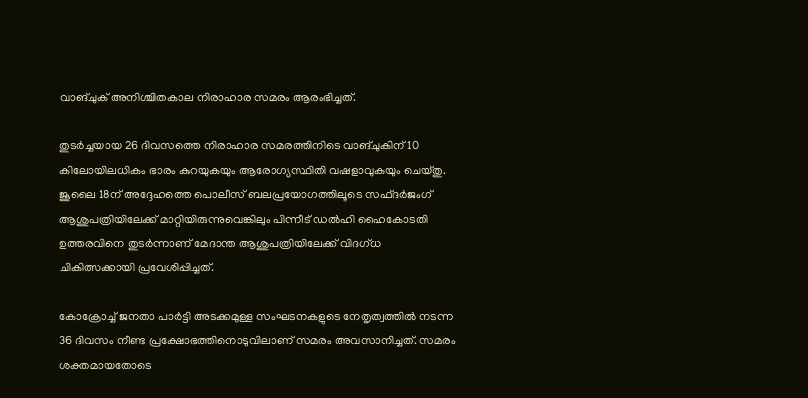വാങ്ചുക് അനിശ്ചിതകാല നിരാഹാര സമരം ആരംഭിച്ചത്.

തുടർച്ചയായ 26 ദിവസത്തെ നിരാഹാര സമരത്തിനിടെ വാങ്ചുകിന് 10 കിലോയിലധികം ഭാരം കുറയുകയും ആരോഗ്യസ്ഥിതി വഷളാവുകയും ചെയ്തു. ജൂലൈ 18ന് അദ്ദേഹത്തെ പൊലീസ് ബലപ്രയോഗത്തിലൂടെ സഫ്ദർജംഗ് ആശുപത്രിയിലേക്ക് മാറ്റിയിരുന്നുവെങ്കിലും പിന്നീട് ഡൽഹി ഹൈകോടതി ഉത്തരവിനെ തുടർന്നാണ് മേദാന്ത ആശുപത്രിയിലേക്ക് വിദഗ്ധ ചികിത്സക്കായി പ്രവേശിപ്പിച്ചത്.

കോക്രോച്ച് ജനതാ പാർട്ടി അടക്കമുള്ള സംഘടനകളുടെ നേതൃത്വത്തിൽ നടന്ന 36 ദിവസം നീണ്ട പ്രക്ഷോഭത്തിനൊടുവിലാണ് സമരം അവസാനിച്ചത്. സമരം ശക്തമായതോടെ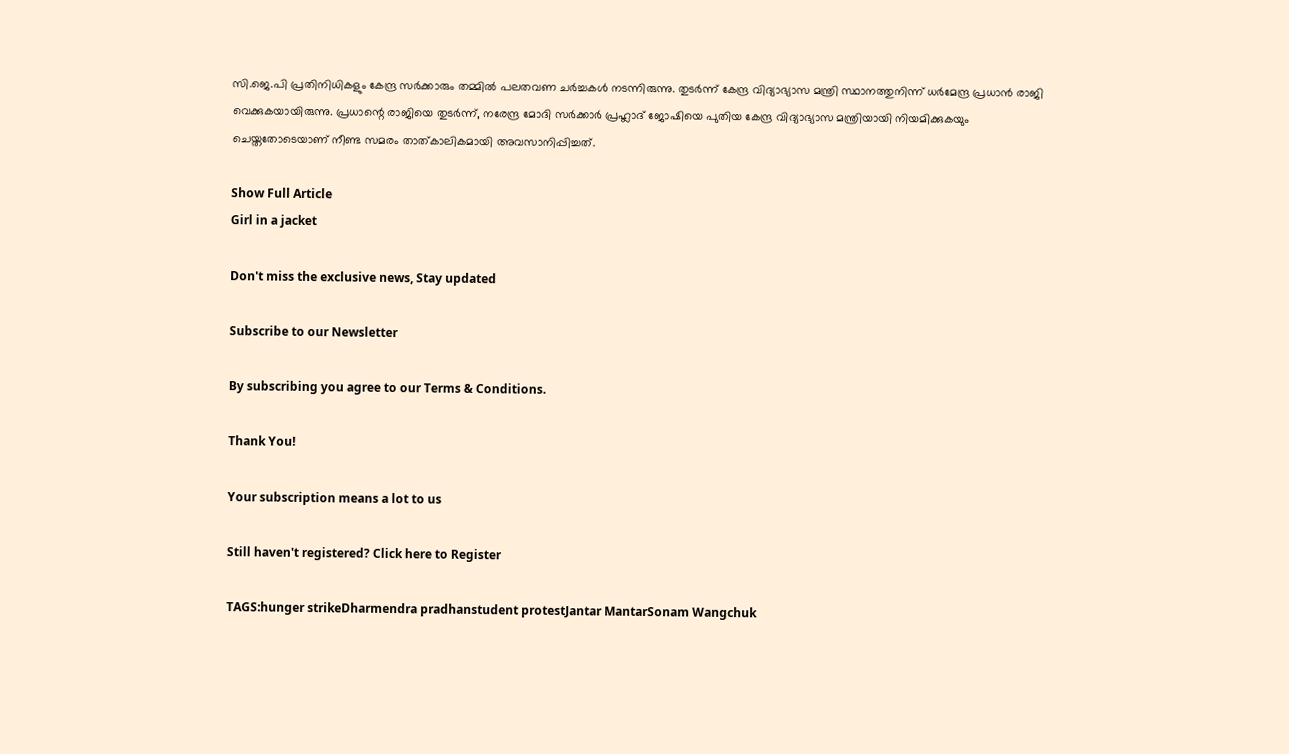സി.ജെ.പി പ്രതിനിധികളും കേന്ദ്ര സർക്കാരും തമ്മിൽ പലതവണ ചർച്ചകൾ നടന്നിരുന്നു. തുടർന്ന് കേന്ദ്ര വിദ്യാഭ്യാസ മന്ത്രി സ്ഥാനത്തുനിന്ന് ധർമേന്ദ്ര പ്രധാൻ രാജി വെക്കുകയായിരുന്നു. പ്രധാന്റെ രാജിയെ തുടർന്ന്, നരേന്ദ്ര മോദി സർക്കാർ പ്രഹ്ലാദ് ജോഷിയെ പുതിയ കേന്ദ്ര വിദ്യാഭ്യാസ മന്ത്രിയായി നിയമിക്കുകയും ചെയ്തതോടെയാണ് നീണ്ട സമരം താത്കാലികമായി അവസാനിപ്പിച്ചത്.

Show Full Article
Girl in a jacket

Don't miss the exclusive news, Stay updated

Subscribe to our Newsletter

By subscribing you agree to our Terms & Conditions.

Thank You!

Your subscription means a lot to us

Still haven't registered? Click here to Register

TAGS:hunger strikeDharmendra pradhanstudent protestJantar MantarSonam Wangchuk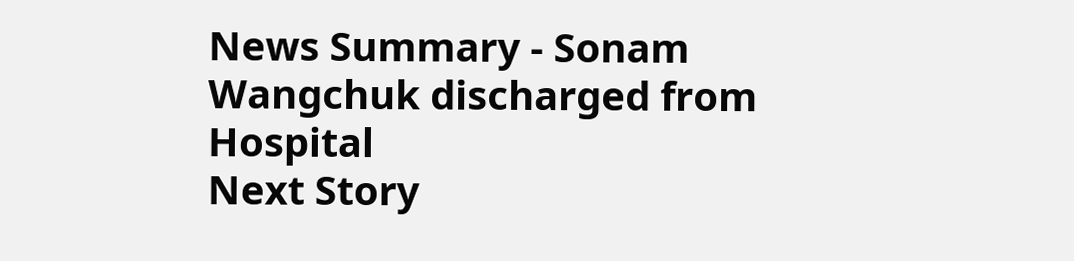News Summary - Sonam Wangchuk discharged from Hospital
Next Story